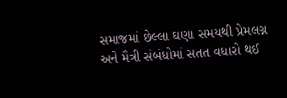સમાજમાં છેલ્લા ઘણા સમયથી પ્રેમલગ્ન અને મૈત્રી સંબંધોમાં સતત વધારો થઈ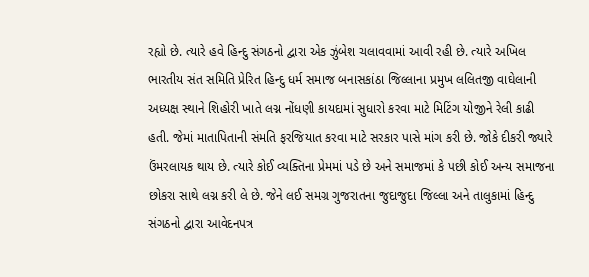રહ્યો છે. ત્યારે હવે હિન્દુ સંગઠનો દ્વારા એક ઝુંબેશ ચલાવવામાં આવી રહી છે. ત્યારે અખિલ ભારતીય સંત સમિતિ પ્રેરિત હિન્દુ ધર્મ સમાજ બનાસકાંઠા જિલ્લાના પ્રમુખ લલિતજી વાઘેલાની અધ્યક્ષ સ્થાને શિહોરી ખાતે લગ્ન નોંધણી કાયદામાં સુધારો કરવા માટે મિટિંગ યોજીને રેલી કાઢી હતી. જેમાં માતાપિતાની સંમતિ ફરજિયાત કરવા માટે સરકાર પાસે માંગ કરી છે. જોકે દીકરી જ્યારે ઉંમરલાયક થાય છે. ત્યારે કોઈ વ્યક્તિના પ્રેમમાં પડે છે અને સમાજમાં કે પછી કોઈ અન્ય સમાજના છોકરા સાથે લગ્ન કરી લે છે. જેને લઈ સમગ્ર ગુજરાતના જુદાજુદા જિલ્લા અને તાલુકામાં હિન્દુ સંગઠનો દ્વારા આવેદનપત્ર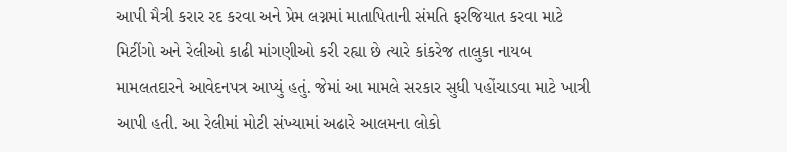આપી મૈત્રી કરાર રદ કરવા અને પ્રેમ લગ્નમાં માતાપિતાની સંમતિ ફરજિયાત કરવા માટે મિટીંગો અને રેલીઓ કાઢી માંગણીઓ કરી રહ્યા છે ત્યારે કાંકરેજ તાલુકા નાયબ મામલતદારને આવેદનપત્ર આપ્યું હતું. જેમાં આ મામલે સરકાર સુધી પહોંચાડવા માટે ખાત્રી આપી હતી. આ રેલીમાં મોટી સંખ્યામાં અઢારે આલમના લોકો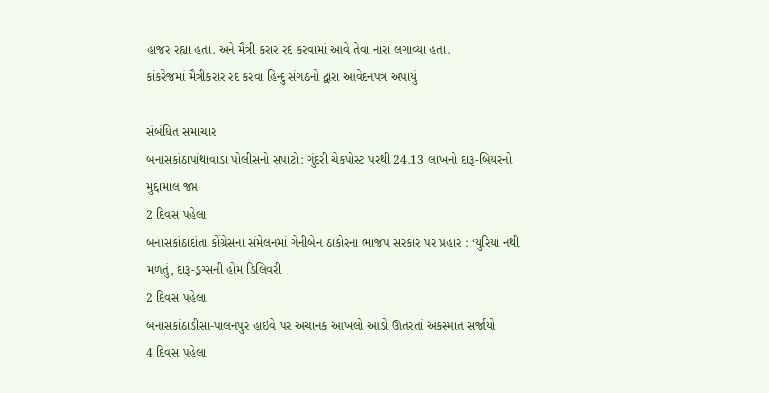હાજર રહ્યા હતા. અને મૈત્રી કરાર રદ કરવામાં આવે તેવા નારા લગાવ્યા હતા.
કાંકરેજમાં મૈત્રીકરાર રદ કરવા હિન્દુ સંગઠનો દ્વારા આવેદનપત્ર અપાયું

સંબંધિત સમાચાર
બનાસકાંઠાપાંથાવાડા પોલીસનો સપાટો: ગુંદરી ચેકપોસ્ટ પરથી 24.13 લાખનો દારૂ-બિયરનો મુદ્દામાલ જપ્ત
2 દિવસ પહેલા
બનાસકાંઠાદાંતા કોંગ્રેસના સંમેલનમાં ગેનીબેન ઠાકોરના ભાજપ સરકાર પર પ્રહાર : ‘યુરિયા નથી મળતું, દારૂ-ડ્રગ્સની હોમ ડિલિવરી
2 દિવસ પહેલા
બનાસકાંઠાડીસા-પાલનપુર હાઇવે પર અચાનક આખલો આડો ઊતરતાં અકસ્માત સર્જાયો
4 દિવસ પહેલા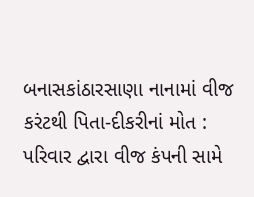બનાસકાંઠારસાણા નાનામાં વીજ કરંટથી પિતા-દીકરીનાં મોત : પરિવાર દ્વારા વીજ કંપની સામે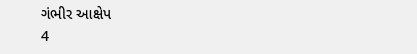ગંભીર આક્ષેપ
4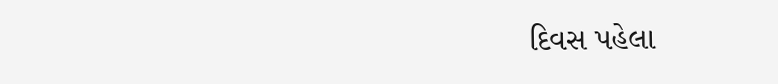દિવસ પહેલા